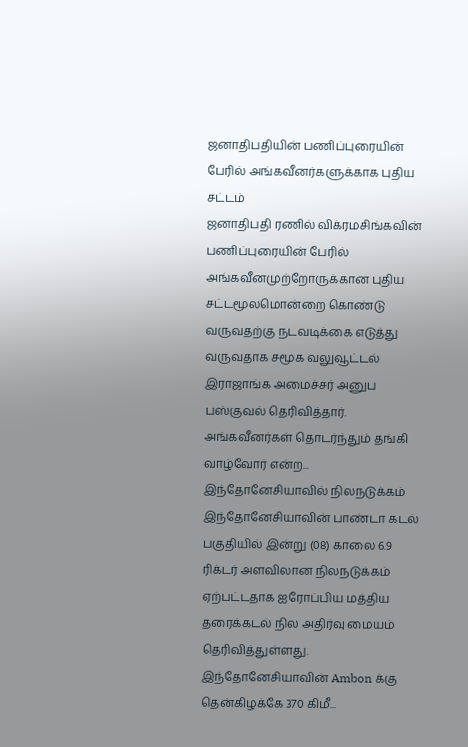ஜனாதிபதியின் பணிப்புரையின் பேரில் அங்கவீனர்களுக்காக புதிய சட்டம்
ஜனாதிபதி ரணில் விக்ரமசிங்கவின் பணிப்புரையின் பேரில் அங்கவீனமுற்றோருக்கான புதிய சட்டமூலமொன்றை கொண்டு வருவதற்கு நடவடிக்கை எடுத்து வருவதாக சமூக வலுவூட்டல் இராஜாங்க அமைச்சர் அனுப பஸ்குவல் தெரிவித்தார்.
அங்கவீனர்கள் தொடர்ந்தும் தங்கி வாழ்வோர் என்ற...
இந்தோனேசியாவில் நிலநடுக்கம்
இந்தோனேசியாவின் பாண்டா கடல் பகுதியில் இன்று (08) காலை 6.9 ரிக்டர் அளவிலான நிலநடுக்கம் ஏற்பட்டதாக ஐரோப்பிய மத்திய தரைக்கடல் நில அதிர்வு மையம் தெரிவித்துள்ளது.
இந்தோனேசியாவின் Ambon க்கு தென்கிழக்கே 370 கிமீ...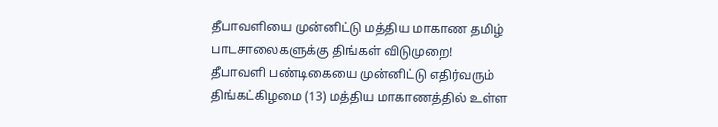தீபாவளியை முன்னிட்டு மத்திய மாகாண தமிழ் பாடசாலைகளுக்கு திங்கள் விடுமுறை!
தீபாவளி பண்டிகையை முன்னிட்டு எதிர்வரும் திங்கட்கிழமை (13) மத்திய மாகாணத்தில் உள்ள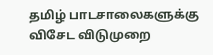தமிழ் பாடசாலைகளுக்கு விசேட விடுமுறை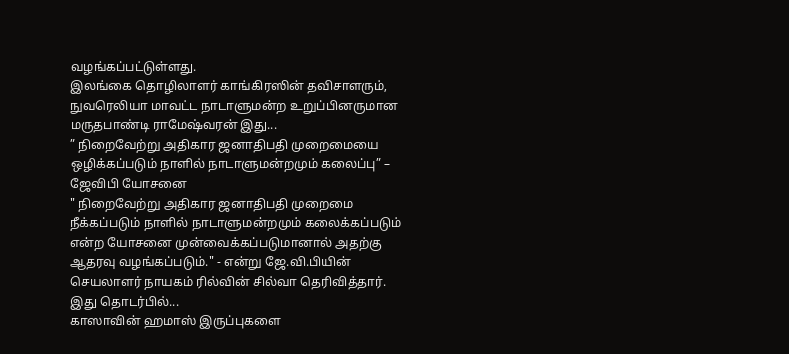வழங்கப்பட்டுள்ளது.
இலங்கை தொழிலாளர் காங்கிரஸின் தவிசாளரும், நுவரெலியா மாவட்ட நாடாளுமன்ற உறுப்பினருமான மருதபாண்டி ராமேஷ்வரன் இது...
” நிறைவேற்று அதிகார ஜனாதிபதி முறைமையை ஒழிக்கப்படும் நாளில் நாடாளுமன்றமும் கலைப்பு” – ஜேவிபி யோசனை
" நிறைவேற்று அதிகார ஜனாதிபதி முறைமை நீக்கப்படும் நாளில் நாடாளுமன்றமும் கலைக்கப்படும் என்ற யோசனை முன்வைக்கப்படுமானால் அதற்கு ஆதரவு வழங்கப்படும்." - என்று ஜே.வி.பியின் செயலாளர் நாயகம் ரில்வின் சில்வா தெரிவித்தார்.
இது தொடர்பில்...
காஸாவின் ஹமாஸ் இருப்புகளை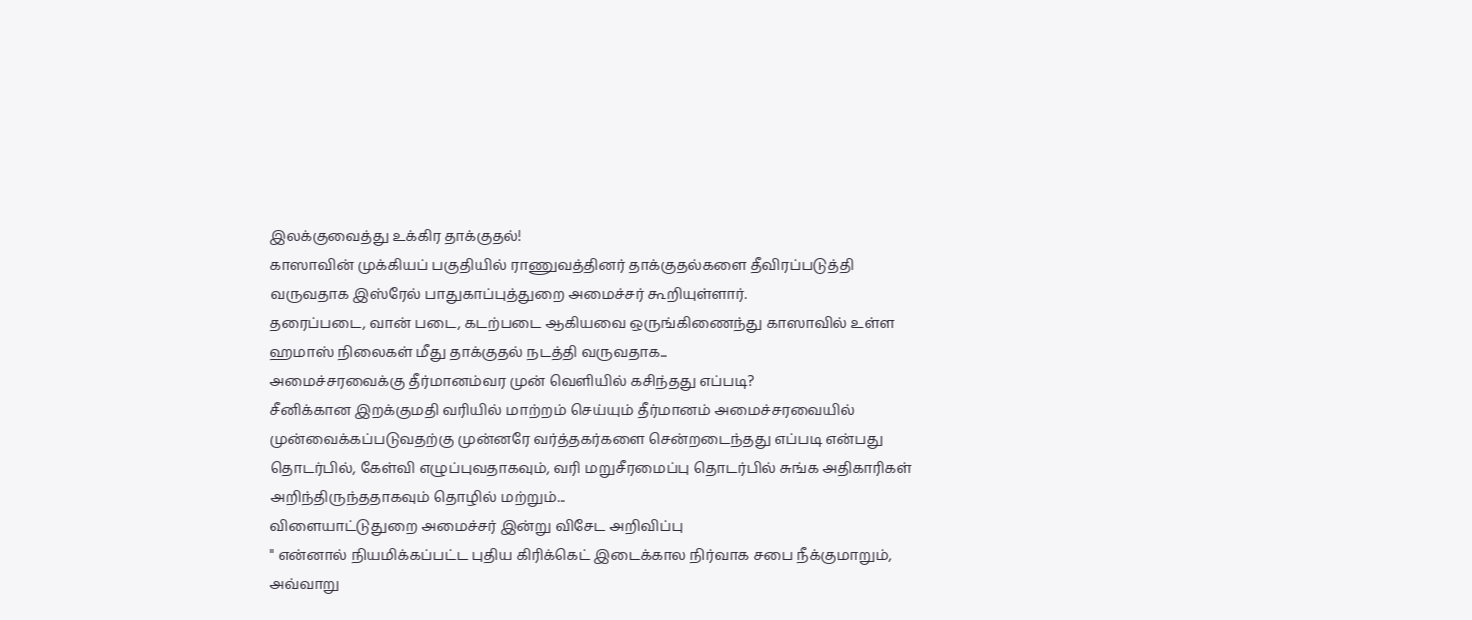இலக்குவைத்து உக்கிர தாக்குதல்!
காஸாவின் முக்கியப் பகுதியில் ராணுவத்தினர் தாக்குதல்களை தீவிரப்படுத்தி வருவதாக இஸ்ரேல் பாதுகாப்புத்துறை அமைச்சர் கூறியுள்ளார்.
தரைப்படை, வான் படை, கடற்படை ஆகியவை ஒருங்கிணைந்து காஸாவில் உள்ள ஹமாஸ் நிலைகள் மீது தாக்குதல் நடத்தி வருவதாக...
அமைச்சரவைக்கு தீர்மானம்வர முன் வெளியில் கசிந்தது எப்படி?
சீனிக்கான இறக்குமதி வரியில் மாற்றம் செய்யும் தீர்மானம் அமைச்சரவையில் முன்வைக்கப்படுவதற்கு முன்னரே வர்த்தகர்களை சென்றடைந்தது எப்படி என்பது தொடர்பில், கேள்வி எழுப்புவதாகவும், வரி மறுசீரமைப்பு தொடர்பில் சுங்க அதிகாரிகள் அறிந்திருந்ததாகவும் தொழில் மற்றும்...
விளையாட்டுதுறை அமைச்சர் இன்று விசேட அறிவிப்பு
" என்னால் நியமிக்கப்பட்ட புதிய கிரிக்கெட் இடைக்கால நிர்வாக சபை நீக்குமாறும், அவ்வாறு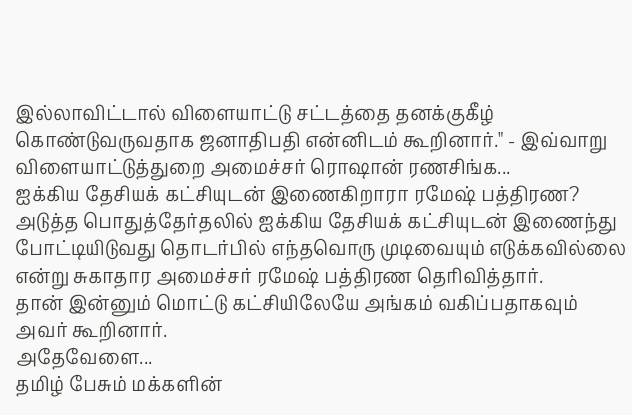இல்லாவிட்டால் விளையாட்டு சட்டத்தை தனக்குகீழ் கொண்டுவருவதாக ஜனாதிபதி என்னிடம் கூறினார்." - இவ்வாறு விளையாட்டுத்துறை அமைச்சர் ரொஷான் ரணசிங்க...
ஐக்கிய தேசியக் கட்சியுடன் இணைகிறாரா ரமேஷ் பத்திரண?
அடுத்த பொதுத்தேர்தலில் ஐக்கிய தேசியக் கட்சியுடன் இணைந்து போட்டியிடுவது தொடர்பில் எந்தவொரு முடிவையும் எடுக்கவில்லை என்று சுகாதார அமைச்சர் ரமேஷ் பத்திரண தெரிவித்தார்.
தான் இன்னும் மொட்டு கட்சியிலேயே அங்கம் வகிப்பதாகவும் அவர் கூறினார்.
அதேவேளை...
தமிழ் பேசும் மக்களின்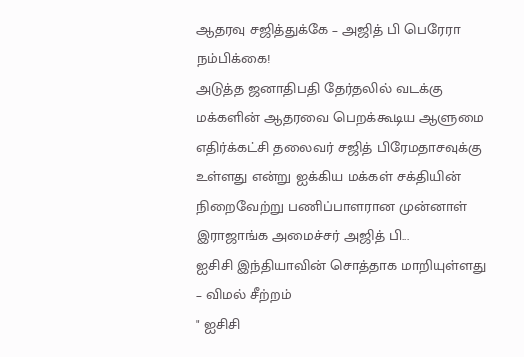ஆதரவு சஜித்துக்கே – அஜித் பி பெரேரா நம்பிக்கை!
அடுத்த ஜனாதிபதி தேர்தலில் வடக்கு மக்களின் ஆதரவை பெறக்கூடிய ஆளுமை எதிர்க்கட்சி தலைவர் சஜித் பிரேமதாசவுக்கு உள்ளது என்று ஐக்கிய மக்கள் சக்தியின் நிறைவேற்று பணிப்பாளரான முன்னாள் இராஜாங்க அமைச்சர் அஜித் பி...
ஐசிசி இந்தியாவின் சொத்தாக மாறியுள்ளது – விமல் சீற்றம்
" ஐசிசி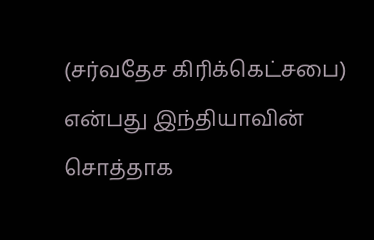(சர்வதேச கிரிக்கெட்சபை) என்பது இந்தியாவின் சொத்தாக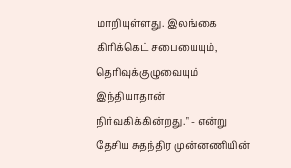மாறியுள்ளது. இலங்கை கிரிக்கெட் சபையையும், தெரிவுக்குழுவையும் இந்தியாதான் நிர்வகிக்கின்றது." - என்று தேசிய சுதந்திர முன்னணியின்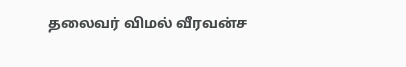தலைவர் விமல் வீரவன்ச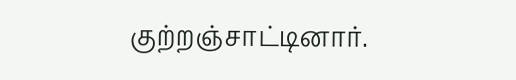குற்றஞ்சாட்டினார்.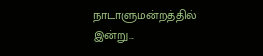நாடாளுமன்றத்தில் இன்று...